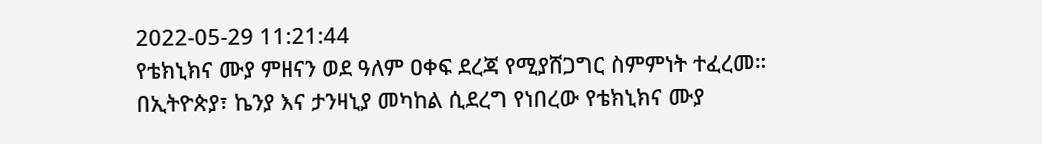2022-05-29 11:21:44
የቴክኒክና ሙያ ምዘናን ወደ ዓለም ዐቀፍ ደረጃ የሚያሸጋግር ስምምነት ተፈረመ።
በኢትዮጵያ፣ ኬንያ እና ታንዛኒያ መካከል ሲደረግ የነበረው የቴክኒክና ሙያ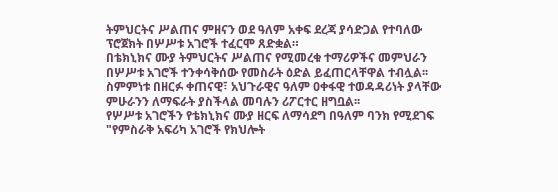ትምህርትና ሥልጠና ምዘናን ወደ ዓለም አቀፍ ደረጃ ያሳድጋል የተባለው ፕሮጀክት በሦሥቱ አገሮች ተፈርሞ ጸድቋል።
በቴክኒክና ሙያ ትምህርትና ሥልጠና የሚመረቁ ተማሪዎችና መምህራን በሦሥቱ አገሮች ተንቀሳቅሰው የመስራት ዕድል ይፈጠርላቸዋል ተብሏል፡፡
ስምምነቱ በዘርፉ ቀጠናዊ፣ አህጉራዊና ዓለም ዐቀፋዊ ተወዳዳሪነት ያላቸው ምሁራንን ለማፍራት ያስችላል መባሉን ሪፖርተር ዘግቧል፡፡
የሦሥቱ አገሮችን የቴክኒክና ሙያ ዘርፍ ለማሳደግ በዓለም ባንክ የሚደገፍ "የምስራቅ አፍሪካ አገሮች የክህሎት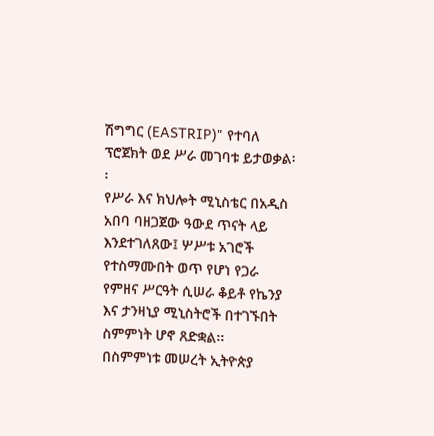ሽግግር (EASTRIP)" የተባለ ፕሮጀክት ወደ ሥራ መገባቱ ይታወቃል፡፡
የሥራ እና ክህሎት ሚኒስቴር በአዲስ አበባ ባዘጋጀው ዓውደ ጥናት ላይ እንደተገለጸው፤ ሦሥቱ አገሮች የተስማሙበት ወጥ የሆነ የጋራ የምዘና ሥርዓት ሲሠራ ቆይቶ የኬንያ እና ታንዛኒያ ሚኒስትሮች በተገኙበት ስምምነት ሆኖ ጸድቋል፡፡
በስምምነቱ መሠረት ኢትዮጵያ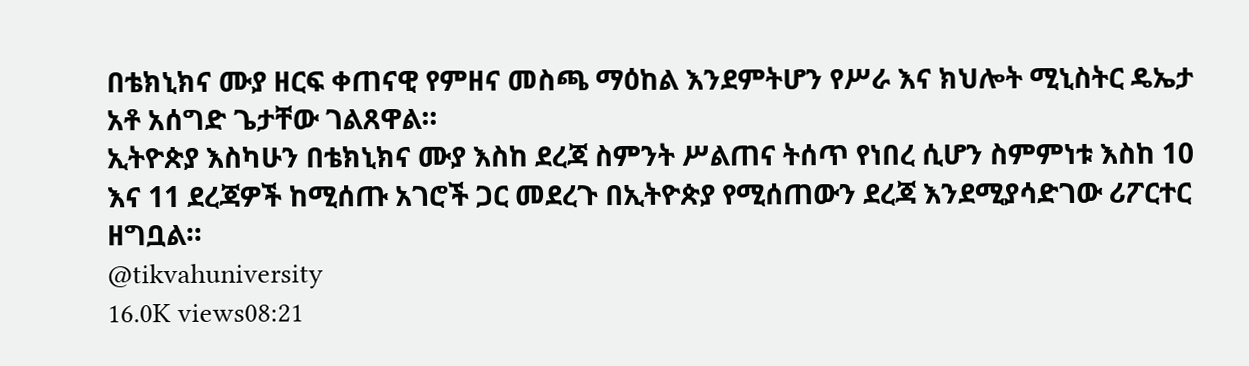በቴክኒክና ሙያ ዘርፍ ቀጠናዊ የምዘና መስጫ ማዕከል እንደምትሆን የሥራ እና ክህሎት ሚኒስትር ዴኤታ አቶ አሰግድ ጌታቸው ገልጸዋል።
ኢትዮጵያ እስካሁን በቴክኒክና ሙያ እስከ ደረጃ ስምንት ሥልጠና ትሰጥ የነበረ ሲሆን ስምምነቱ እስከ 10 እና 11 ደረጃዎች ከሚሰጡ አገሮች ጋር መደረጉ በኢትዮጵያ የሚሰጠውን ደረጃ እንደሚያሳድገው ሪፖርተር ዘግቧል።
@tikvahuniversity
16.0K views08:21